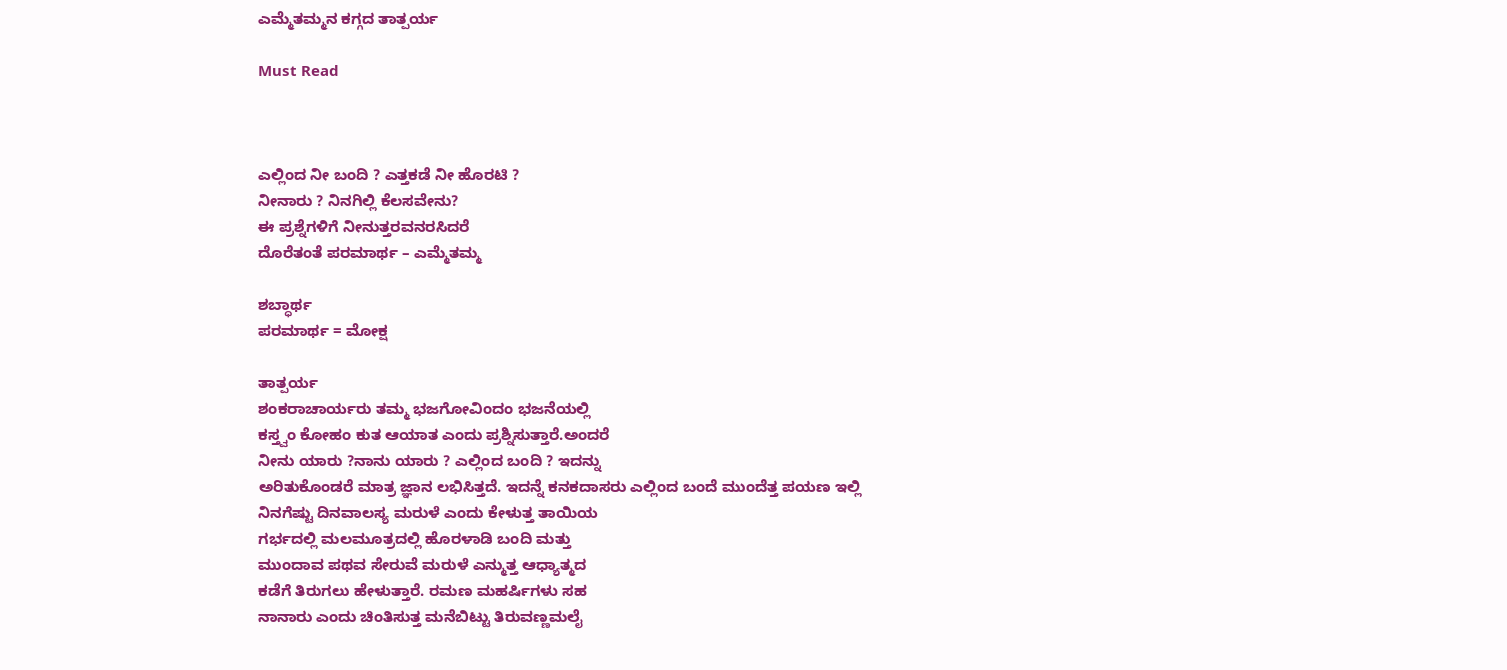ಎಮ್ಮೆತಮ್ಮನ ಕಗ್ಗದ ತಾತ್ಪರ್ಯ

Must Read



ಎಲ್ಲಿಂದ ನೀ ಬಂದಿ ? ಎತ್ತಕಡೆ ನೀ ಹೊರಟಿ ?
ನೀನಾರು ? ನಿನಗಿಲ್ಲಿ‌ ಕೆಲಸವೇನು‌?
ಈ ಪ್ರಶ್ನೆಗಳಿಗೆ ನೀನುತ್ತರವನರಸಿದರೆ
ದೊರೆತಂತೆ ಪರಮಾರ್ಥ – ಎಮ್ಮೆತಮ್ಮ

ಶಬ್ಧಾರ್ಥ
ಪರಮಾರ್ಥ = ಮೋಕ್ಷ

ತಾತ್ಪರ್ಯ
ಶಂಕರಾಚಾರ್ಯರು ತಮ್ಮ‌ ಭಜಗೋವಿಂದಂ ಭಜನೆಯಲ್ಲಿ
ಕಸ್ತ್ವಂ ಕೋಹಂ ಕುತ ಆಯಾತ ಎಂದು‌ ಪ್ರಶ್ನಿಸುತ್ತಾರೆ.ಅಂದರೆ
ನೀನು ಯಾರು‌ ?ನಾನು‌ ಯಾರು ? ಎಲ್ಲಿಂದ ಬಂದಿ ? ಇದನ್ನು
ಅರಿತುಕೊಂಡರೆ ಮಾತ್ರ ಜ್ಞಾನ ಲಭಿಸಿತ್ತದೆ. ಇದನ್ನೆ ಕನಕದಾಸರು‌ ಎಲ್ಲಿಂದ ಬಂದೆ ಮುಂದೆತ್ತ ಪಯಣ ಇಲ್ಲಿ ನಿನಗೆಷ್ಟು ದಿನವಾಲಸ್ಯ ಮರುಳೆ ಎಂದು‌ ಕೇಳುತ್ತ ತಾಯಿಯ
ಗರ್ಭದಲ್ಲಿ‌ ಮಲಮೂತ್ರದಲ್ಲಿ ಹೊರಳಾಡಿ ಬಂದಿ ಮತ್ತು
ಮುಂದಾವ ಪಥವ ಸೇರುವೆ ಮರುಳೆ ಎನ್ಮುತ್ತ‌‌‌ ಆಧ್ಯಾತ್ಮದ
ಕಡೆಗೆ ತಿರುಗಲು ಹೇಳುತ್ತಾರೆ. ರಮಣ ಮಹರ್ಷಿಗಳು‌ ಸಹ
ನಾನಾರು ಎಂದು ಚಿಂತಿಸುತ್ತ ಮನೆಬಿಟ್ಟು ತಿರುವಣ್ಣಮಲೈ‌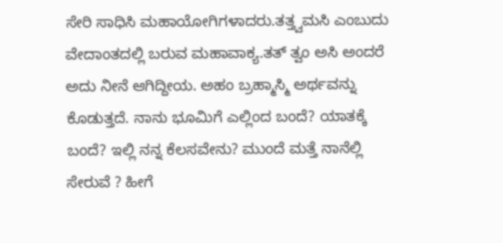ಸೇರಿ ಸಾಧಿಸಿ ಮಹಾಯೋಗಿಗಳಾದರು.ತತ್ತ್ವಮಸಿ‌ ಎಂಬುದು
ವೇದಾಂತದಲ್ಲಿ‌ ಬರುವ ಮಹಾವಾಕ್ಯ.ತತ್ ತ್ವಂ‌ ಅಸಿ‌ ಅಂದರೆ
ಅದು‌ ನೀನೆ ಆಗಿದ್ದೀಯ. ಅಹಂ‌ ಬ್ರಹ್ಮಾಸ್ಮಿ‌ ಅರ್ಥವನ್ನು
ಕೊಡುತ್ತದೆ. ನಾನು‌ ಭೂಮಿಗೆ ಎಲ್ಲಿಂದ ಬಂದೆ? ಯಾತಕ್ಕೆ
ಬಂದೆ? ಇಲ್ಲಿ ನನ್ನ ಕೆಲಸವೇನು‌? ಮುಂದೆ‌ ಮತ್ತೆ ನಾನೆಲ್ಲಿ
ಸೇರುವೆ ? ಹೀಗೆ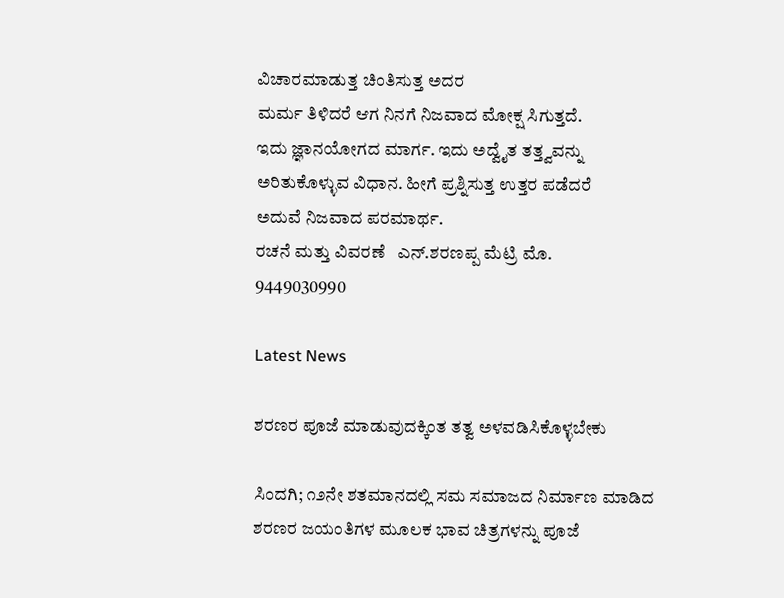ವಿಚಾರಮಾಡುತ್ತ ಚಿಂತಿಸುತ್ತ ಅದರ
ಮರ್ಮ ತಿಳಿದರೆ ಆಗ ನಿನಗೆ ನಿಜವಾದ ಮೋಕ್ಷ ಸಿಗುತ್ತದೆ.
ಇದು ಜ್ಞಾನಯೋಗದ‌ ಮಾರ್ಗ. ಇದು ಅದ್ವೈತ ತತ್ತ್ವವನ್ನು
ಅರಿತುಕೊಳ್ಳುವ ವಿಧಾನ. ಹೀಗೆ ಪ್ರಶ್ನಿಸುತ್ತ ಉತ್ತರ‌ ಪಡೆದರೆ
ಅದುವೆ ನಿಜವಾದ ಪರಮಾರ್ಥ.
ರಚನೆ ಮತ್ತು ವಿವರಣೆ ‌‌ ‌‌‌ ಎನ್.ಶರಣಪ್ಪ‌ ಮೆಟ್ರಿ ಮೊ.
9449030990

Latest News

ಶರಣರ ಪೂಜೆ ಮಾಡುವುದಕ್ಕಿಂತ ತತ್ವ ಅಳವಡಿಸಿಕೊಳ್ಳಬೇಕು

ಸಿಂದಗಿ; ೧೨ನೇ ಶತಮಾನದಲ್ಲಿ ಸಮ ಸಮಾಜದ ನಿರ್ಮಾಣ ಮಾಡಿದ ಶರಣರ ಜಯಂತಿಗಳ ಮೂಲಕ ಭಾವ ಚಿತ್ರಗಳನ್ನು ಪೂಜೆ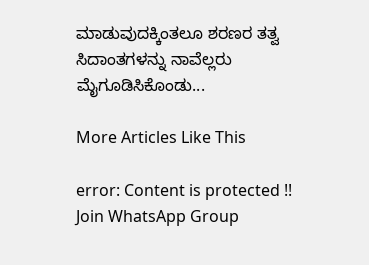ಮಾಡುವುದಕ್ಕಿಂತಲೂ ಶರಣರ ತತ್ವ ಸಿದಾಂತಗಳನ್ನು ನಾವೆಲ್ಲರು ಮೈಗೂಡಿಸಿಕೊಂಡು...

More Articles Like This

error: Content is protected !!
Join WhatsApp Group